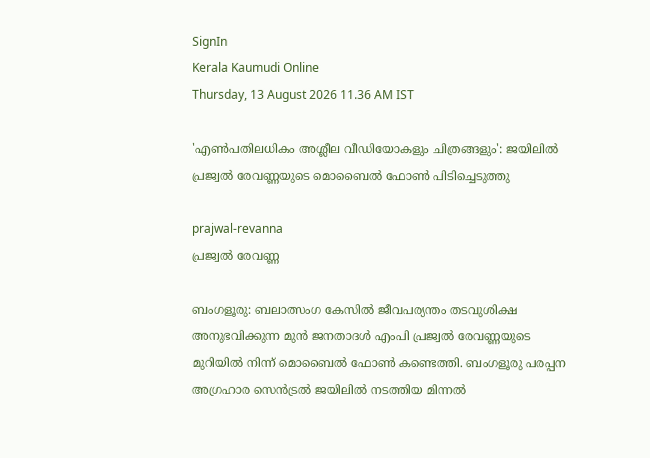SignIn
Kerala Kaumudi Online
Thursday, 13 August 2026 11.36 AM IST

'എൺപതിലധികം അശ്ലീല വീഡിയോകളും ചിത്രങ്ങളും': ജയിലിൽ പ്രജ്വൽ രേവണ്ണയുടെ മൊബൈൽ ഫോൺ പിടിച്ചെടുത്തു

prajwal-revanna
പ്രജ്വൽ രേവണ്ണ

ബംഗളൂരു: ബലാത്സംഗ കേസിൽ ജീവപര്യന്തം തടവുശിക്ഷ അനുഭവിക്കുന്ന മുൻ ജനതാദൾ എംപി പ്രജ്വൽ രേവണ്ണയുടെ മുറിയിൽ നിന്ന് മൊബൈൽ ഫോൺ കണ്ടെത്തി. ബംഗളൂരു പരപ്പന അഗ്രഹാര സെൻട്രൽ ജയിലിൽ നടത്തിയ മിന്നൽ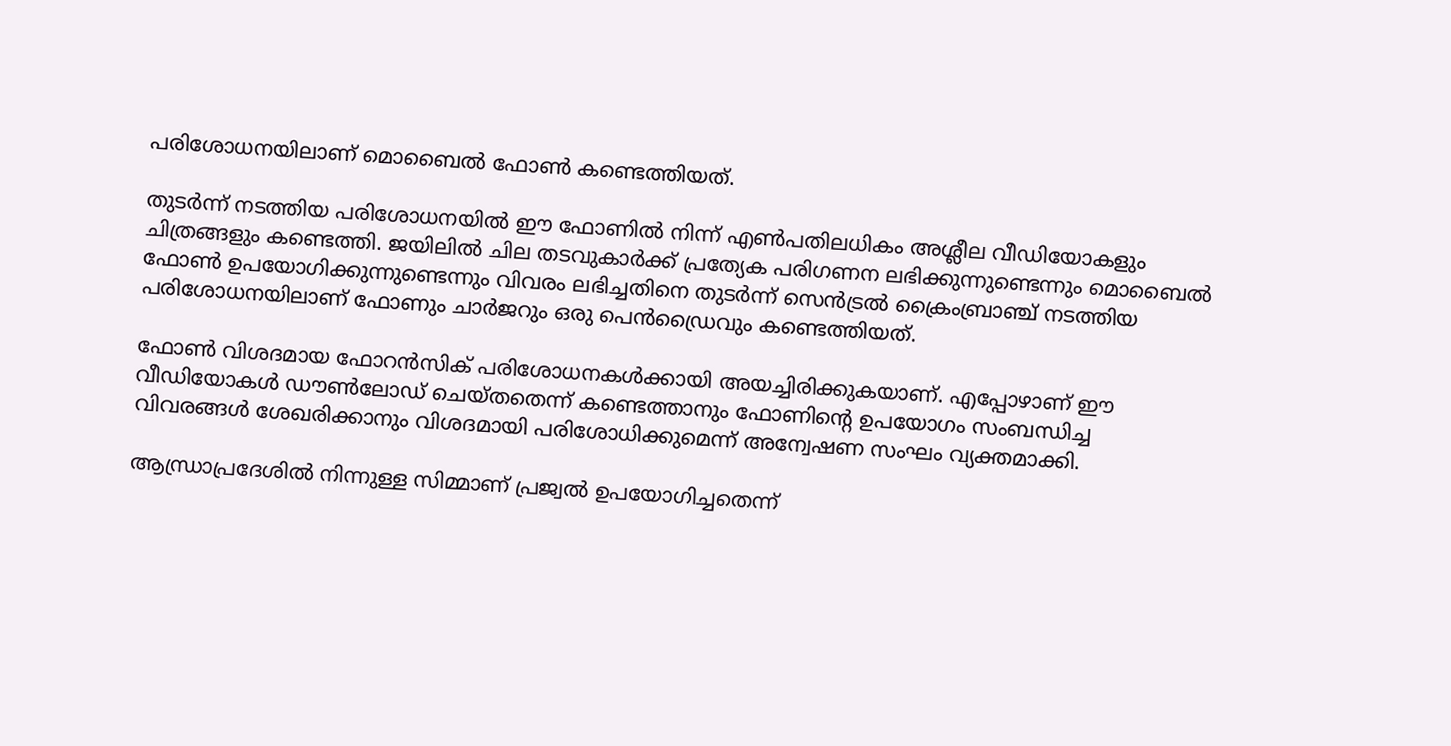പരിശോധനയിലാണ് മൊബൈൽ ഫോൺ കണ്ടെത്തിയത്.

തുടർന്ന് നടത്തിയ പരിശോധനയിൽ ഈ ഫോണിൽ നിന്ന് എൺപതിലധികം അശ്ലീല വീഡിയോകളും ചിത്രങ്ങളും കണ്ടെത്തി. ജയിലിൽ ചില തടവുകാർക്ക് പ്രത്യേക പരിഗണന ലഭിക്കുന്നുണ്ടെന്നും മൊബൈൽ ഫോൺ ഉപയോഗിക്കുന്നുണ്ടെന്നും വിവരം ലഭിച്ചതിനെ തുടർന്ന് സെൻട്രൽ ക്രൈംബ്രാഞ്ച് നടത്തിയ പരിശോധനയിലാണ് ഫോണും ചാർജറും ഒരു പെൻഡ്രൈവും കണ്ടെത്തിയത്.

ഫോൺ വിശദമായ ഫോറൻസിക് പരിശോധനകൾക്കായി അയച്ചിരിക്കുകയാണ്. എപ്പോഴാണ് ഈ വീഡിയോകൾ ഡൗൺലോഡ് ചെയ്തതെന്ന് കണ്ടെത്താനും ഫോണിന്റെ ഉപയോഗം സംബന്ധിച്ച വിവരങ്ങൾ ശേഖരിക്കാനും വിശദമായി പരിശോധിക്കുമെന്ന് അന്വേഷണ സംഘം വ്യക്തമാക്കി.

ആന്ധ്രാപ്രദേശിൽ നിന്നുള്ള സിമ്മാണ് പ്രജ്വൽ ഉപയോഗിച്ചതെന്ന്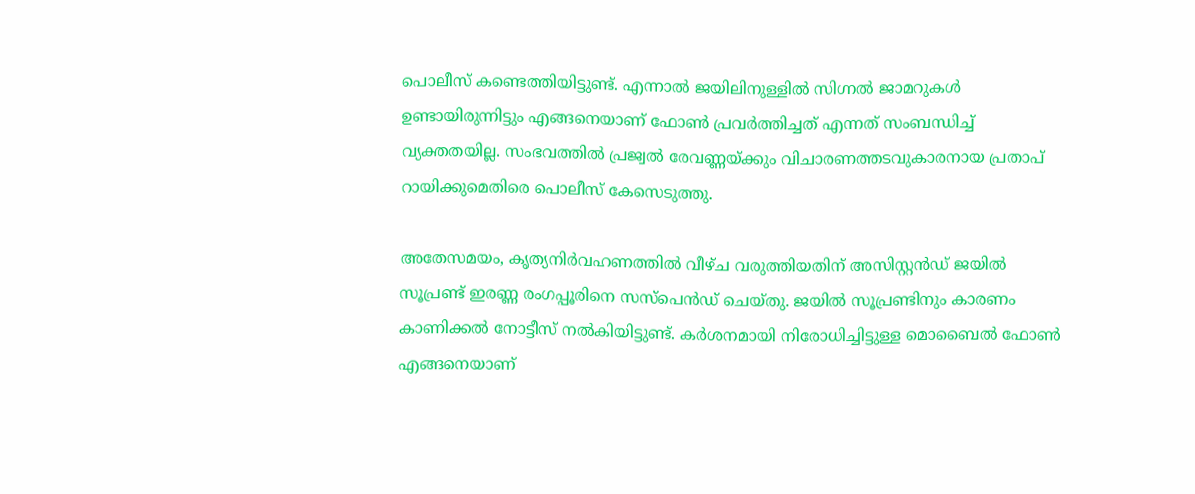പൊലീസ് കണ്ടെത്തിയിട്ടുണ്ട്. എന്നാൽ ജയിലിനുള്ളിൽ സിഗ്നൽ ജാമറുകൾ ഉണ്ടായിരുന്നിട്ടും എങ്ങനെയാണ് ഫോൺ പ്രവർ‌ത്തിച്ചത് എന്നത് സംബന്ധിച്ച് വ്യക്തതയില്ല. സംഭവത്തിൽ പ്രജ്വൽ രേവണ്ണയ്ക്കും വിചാരണത്തടവുകാരനായ പ്രതാപ് റായി‌ക്കുമെതിരെ പൊലീസ് കേസെടുത്തു.

അതേസമയം, കൃത്യനിർവഹണത്തിൽ വീഴ്ച വരുത്തിയതിന് അസിസ്റ്റൻഡ് ജയിൽ സൂപ്രണ്ട് ഇരണ്ണ രംഗപ്പൂരിനെ സ‌സ്പെൻഡ് ചെയ്തു. ജയിൽ സൂപ്രണ്ടിനും കാരണം കാണിക്കൽ നോട്ടീസ് നൽകിയിട്ടുണ്ട്. കർശനമായി നിരോധിച്ചിട്ടുള്ള മൊബൈൽ ഫോൺ എങ്ങനെയാണ്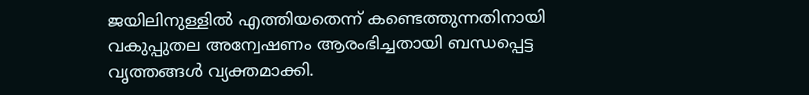ജയിലിനുള്ളിൽ എത്തിയതെന്ന് കണ്ടെത്തുന്നതിനായി വകുപ്പുതല അന്വേഷണം ആരംഭിച്ചതായി ബന്ധപ്പെട്ട വൃത്തങ്ങൾ വ്യക്തമാക്കി.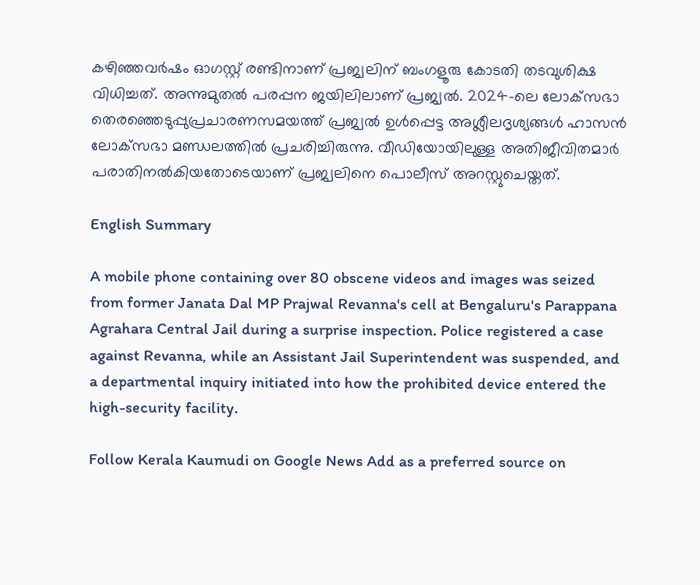കഴിഞ്ഞവർഷം ഓഗസ്റ്റ് രണ്ടിനാണ് പ്രജ്വലിന് ബംഗളൂരു കോടതി തടവുശിക്ഷ വിധിച്ചത്. അന്നുമുതൽ പരപ്പന ജയിലിലാണ് പ്രജ്വൽ. 2024-ലെ ലോക്‌സഭാ തെരഞ്ഞെടുപ്പുപ്രചാരണസമയത്ത് പ്രജ്വൽ ഉൾപ്പെട്ട അശ്ലീലദൃശ്യങ്ങൾ ഹാസൻ ലോക്‌സഭാ മണ്ഡലത്തിൽ പ്രചരിച്ചിരുന്നു. വീഡിയോയിലുള്ള അതിജീവിതമാർ പരാതിനൽകിയതോടെയാണ് പ്രജ്വലിനെ പൊലീസ് അറസ്റ്റുചെയ്തത്.

English Summary

A mobile phone containing over 80 obscene videos and images was seized from former Janata Dal MP Prajwal Revanna's cell at Bengaluru's Parappana Agrahara Central Jail during a surprise inspection. Police registered a case against Revanna, while an Assistant Jail Superintendent was suspended, and a departmental inquiry initiated into how the prohibited device entered the high-security facility.

Follow Kerala Kaumudi on Google News Add as a preferred source on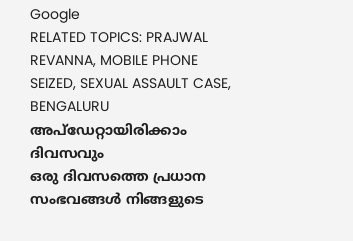Google
RELATED TOPICS: PRAJWAL REVANNA, MOBILE PHONE SEIZED, SEXUAL ASSAULT CASE, BENGALURU
അപ്ഡേറ്റായിരിക്കാം ദിവസവും
ഒരു ദിവസത്തെ പ്രധാന സംഭവങ്ങൾ നിങ്ങളുടെ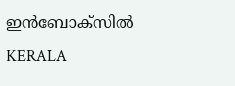ഇൻബോക്സിൽ
KERALA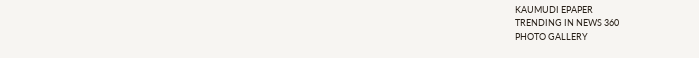KAUMUDI EPAPER
TRENDING IN NEWS 360
PHOTO GALLERY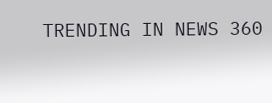TRENDING IN NEWS 360